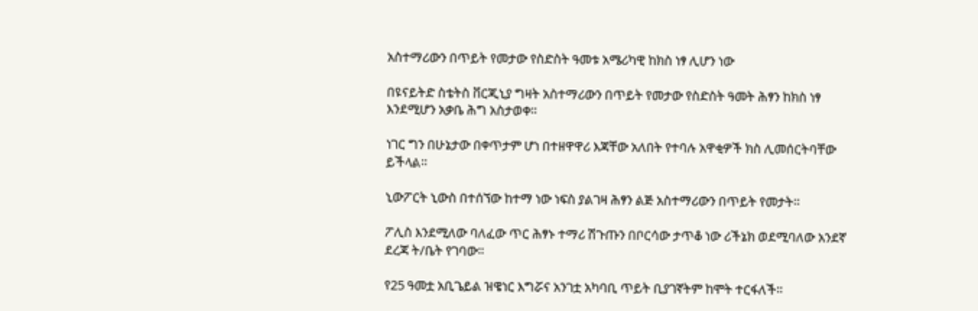አስተማሪውን በጥይት የመታው የስድስት ዓመቱ አሜሪካዊ ከክስ ነፃ ሊሆን ነው

በዩናይትድ ስቴትስ ቨርጂኒያ ግዛት አስተማሪውን በጥይት የመታው የስድስት ዓመት ሕፃን ከክስ ነፃ እንደሚሆን አቃቤ ሕግ አስታወቀ።

ነገር ግን በሁኔታው በቀጥታም ሆነ በተዘዋዋሪ እጃቸው አለበት የተባሉ አዋቂዎች ክስ ሊመሰርትባቸው ይችላል።

ኒውፖርት ኒውስ በተሰኘው ከተማ ነው ነፍስ ያልገዛ ሕፃን ልጅ አስተማሪውን በጥይት የመታት።

ፖሊስ እንደሚለው ባለፈው ጥር ሕፃኑ ተማሪ ሽጉጡን በቦርሳው ታጥቆ ነው ሪችኔክ ወደሚባለው አንደኛ ደረጃ ት/ቤት የገባው።

የ25 ዓመቷ አቢጌይል ዝዌነር እግሯና አንገቷ አካባቢ ጥይት ቢያገኛትም ከሞት ተርፋለች።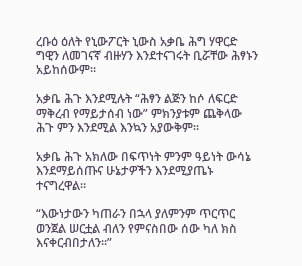ረቡዕ ዕለት የኒውፖርት ኒውስ አቃቤ ሕግ ሃዋርድ ግዊን ለመገናኛ ብዙሃን እንደተናገሩት ቢሯቸው ሕፃኑን አይከሰውም።

አቃቤ ሕጉ እንደሚሉት “ሕፃን ልጅን ከሶ ለፍርድ ማቅረብ የማይታሰብ ነው” ምክንያቱም ጨቅላው ሕጉ ምን እንደሚል እንኳን አያውቅም።

አቃቤ ሕጉ አክለው በፍጥነት ምንም ዓይነት ውሳኔ እንደማይሰጡና ሁኔታዎችን እንደሚያጤኑ ተናግረዋል።

“እውነታውን ካጠራን በኋላ ያለምንም ጥርጥር ወንጀል ሠርቷል ብለን የምናስበው ሰው ካለ ክስ እናቀርብበታለን።”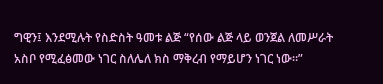ግዊን፤ እንደሚሉት የስድስት ዓመቱ ልጅ “የሰው ልጅ ላይ ወንጀል ለመሥራት አስቦ የሚፈፅመው ነገር ስለሌለ ክስ ማቅረብ የማይሆን ነገር ነው።”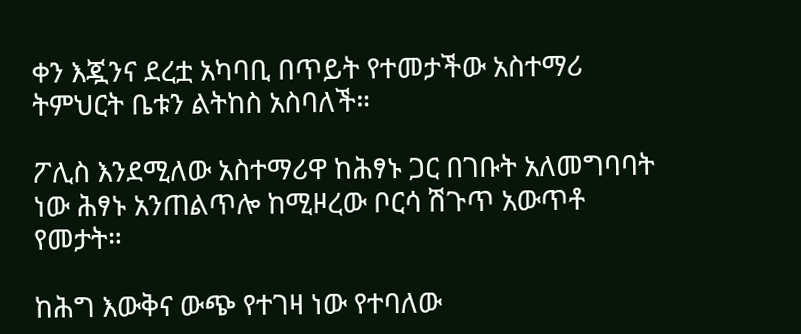ቀን እጇንና ደረቷ አካባቢ በጥይት የተመታችው አስተማሪ ትምህርት ቤቱን ልትከስ አስባለች።

ፖሊስ እንደሚለው አስተማሪዋ ከሕፃኑ ጋር በገቡት አለመግባባት ነው ሕፃኑ አንጠልጥሎ ከሚዞረው ቦርሳ ሽጉጥ አውጥቶ የመታት።

ከሕግ እውቅና ውጭ የተገዛ ነው የተባለው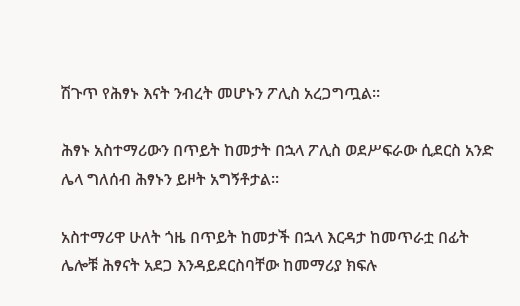ሽጉጥ የሕፃኑ እናት ንብረት መሆኑን ፖሊስ አረጋግጧል።

ሕፃኑ አስተማሪውን በጥይት ከመታት በኋላ ፖሊስ ወደሥፍራው ሲደርስ አንድ ሌላ ግለሰብ ሕፃኑን ይዞት አግኝቶታል።

አስተማሪዋ ሁለት ጎዜ በጥይት ከመታች በኋላ እርዳታ ከመጥራቷ በፊት ሌሎቹ ሕፃናት አደጋ እንዳይደርስባቸው ከመማሪያ ክፍሉ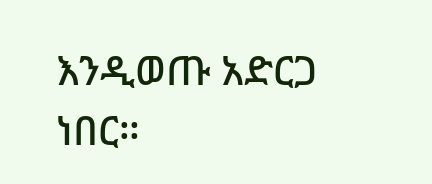እንዲወጡ አድርጋ ነበር።